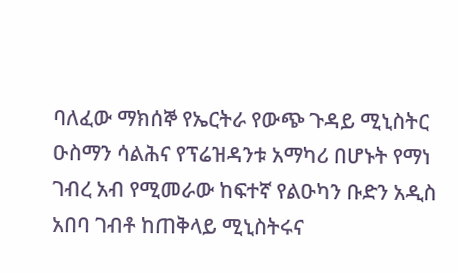ባለፈው ማክሰኞ የኤርትራ የውጭ ጉዳይ ሚኒስትር ዑስማን ሳልሕና የፕሬዝዳንቱ አማካሪ በሆኑት የማነ ገብረ አብ የሚመራው ከፍተኛ የልዑካን ቡድን አዲስ አበባ ገብቶ ከጠቅላይ ሚኒስትሩና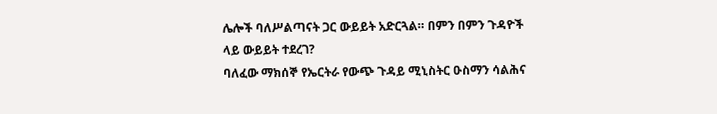ሌሎች ባለሥልጣናት ጋር ውይይት አድርጓል። በምን በምን ጉዳዮች ላይ ውይይት ተደረገ?
ባለፈው ማክሰኞ የኤርትራ የውጭ ጉዳይ ሚኒስትር ዑስማን ሳልሕና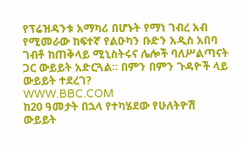የፕሬዝዳንቱ አማካሪ በሆኑት የማነ ገብረ አብ የሚመራው ከፍተኛ የልዑካን ቡድን አዲስ አበባ ገብቶ ከጠቅላይ ሚኒስትሩና ሌሎች ባለሥልጣናት ጋር ውይይት አድርጓል። በምን በምን ጉዳዮች ላይ ውይይት ተደረገ?
WWW.BBC.COM
ከ20 ዓመታት በኋላ የተካሄደው የሁለትዮሽ ውይይት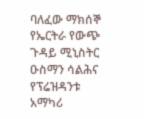ባለፈው ማክሰኞ የኤርትራ የውጭ ጉዳይ ሚኒስትር ዑስማን ሳልሕና የፕሬዝዳንቱ አማካሪ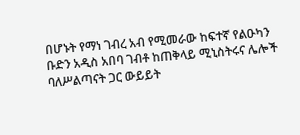በሆኑት የማነ ገብረ አብ የሚመራው ከፍተኛ የልዑካን ቡድን አዲስ አበባ ገብቶ ከጠቅላይ ሚኒስትሩና ሌሎች ባለሥልጣናት ጋር ውይይት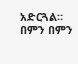አድርጓል። በምን በምን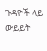ጉዳዮች ላይ ውይይት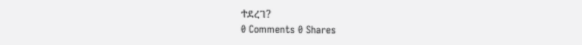ተደረገ?
0 Comments 0 Shares